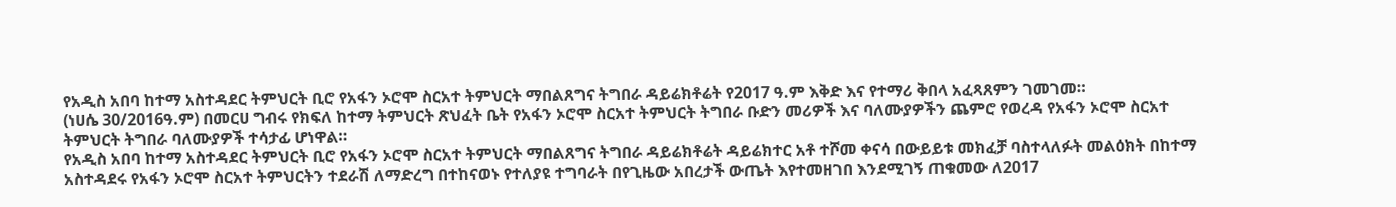የአዲስ አበባ ከተማ አስተዳደር ትምህርት ቢሮ የአፋን ኦሮሞ ስርአተ ትምህርት ማበልጸግና ትግበራ ዳይሬክቶሬት የ2017 ዓ.ም እቅድ እና የተማሪ ቅበላ አፈጻጸምን ገመገመ።
(ነሀሴ 30/2016ዓ.ም) በመርሀ ግብሩ የክፍለ ከተማ ትምህርት ጽህፈት ቤት የአፋን ኦሮሞ ስርአተ ትምህርት ትግበራ ቡድን መሪዎች እና ባለሙያዎችን ጨምሮ የወረዳ የአፋን ኦሮሞ ስርአተ ትምህርት ትግበራ ባለሙያዎች ተሳታፊ ሆነዋል።
የአዲስ አበባ ከተማ አስተዳደር ትምህርት ቢሮ የአፋን ኦሮሞ ስርአተ ትምህርት ማበልጸግና ትግበራ ዳይሬክቶሬት ዳይሬክተር አቶ ተሾመ ቀናሳ በውይይቱ መክፈቻ ባስተላለፉት መልዕክት በከተማ አስተዳደሩ የአፋን ኦሮሞ ስርአተ ትምህርትን ተደራሽ ለማድረግ በተከናወኑ የተለያዩ ተግባራት በየጊዜው አበረታች ውጤት እየተመዘገበ እንደሚገኝ ጠቁመው ለ2017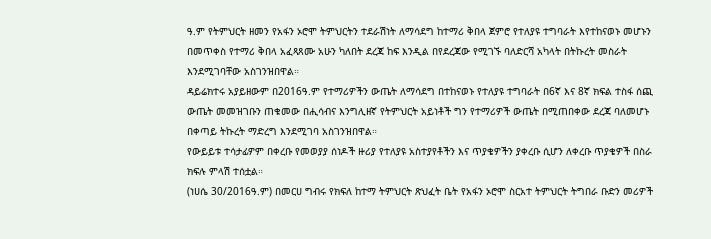ዓ.ም የትምህርት ዘመን የአፋን ኦሮሞ ትምህርትን ተደራሽነት ለማሳደግ ከተማሪ ቅበላ ጀምሮ የተለያዩ ተግባራት እየተከናወኑ መሆኑን በመጥቀስ የተማሪ ቅበላ አፈጻጸሙ አሁን ካለበት ደረጃ ከፍ እንዲል በየደረጃው የሚገኙ ባለድርሻ አካላት በትኩረት መስራት እንደሚገባቸው አስገንዝበዋል።
ዳይሬክተሩ አያይዘውም በ2016ዓ.ም የተማሪዎችን ውጤት ለማሳደግ በተከናወኑ የተለያዩ ተግባራት በ6ኛ እና 8ኛ ክፍል ተስፋ ሰጪ ውጤት መመዝገቡን ጠቁመው በሒሳብና እንግሊዘኛ የትምህርት አይነቶች ግን የተማሪዎች ውጤት በሚጠበቀው ደረጃ ባለመሆኑ በቀጣይ ትኩረት ማድረግ እንደሚገባ አስገንዝበዋል።
የውይይቱ ተሳታፊዎም በቀረቡ የመወያያ ሰነዶች ዙሪያ የተለያዩ አስተያየቶችን እና ጥያቄዎችን ያቀረቡ ሲሆን ለቀረቡ ጥያቄዎች በስራ ክፍሉ ምላሽ ተሰቷል።
(ነሀሴ 30/2016ዓ.ም) በመርሀ ግብሩ የክፍለ ከተማ ትምህርት ጽህፈት ቤት የአፋን ኦሮሞ ስርአተ ትምህርት ትግበራ ቡድን መሪዎች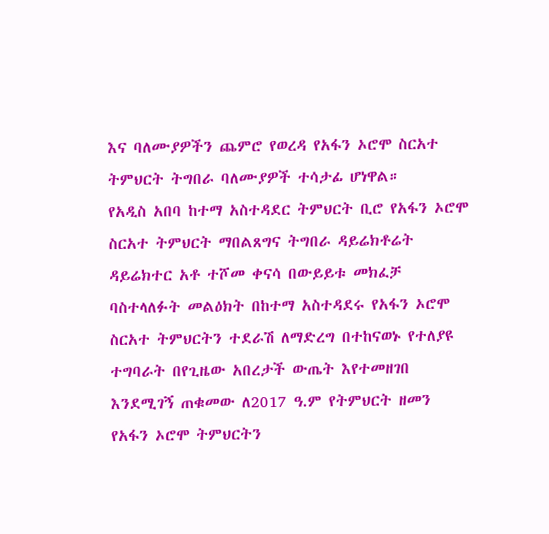እና ባለሙያዎችን ጨምሮ የወረዳ የአፋን ኦሮሞ ስርአተ ትምህርት ትግበራ ባለሙያዎች ተሳታፊ ሆነዋል።
የአዲስ አበባ ከተማ አስተዳደር ትምህርት ቢሮ የአፋን ኦሮሞ ስርአተ ትምህርት ማበልጸግና ትግበራ ዳይሬክቶሬት ዳይሬክተር አቶ ተሾመ ቀናሳ በውይይቱ መክፈቻ ባስተላለፉት መልዕክት በከተማ አስተዳደሩ የአፋን ኦሮሞ ስርአተ ትምህርትን ተደራሽ ለማድረግ በተከናወኑ የተለያዩ ተግባራት በየጊዜው አበረታች ውጤት እየተመዘገበ እንደሚገኝ ጠቁመው ለ2017 ዓ.ም የትምህርት ዘመን የአፋን ኦሮሞ ትምህርትን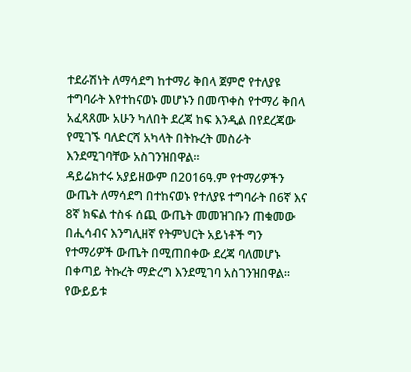ተደራሽነት ለማሳደግ ከተማሪ ቅበላ ጀምሮ የተለያዩ ተግባራት እየተከናወኑ መሆኑን በመጥቀስ የተማሪ ቅበላ አፈጻጸሙ አሁን ካለበት ደረጃ ከፍ እንዲል በየደረጃው የሚገኙ ባለድርሻ አካላት በትኩረት መስራት እንደሚገባቸው አስገንዝበዋል።
ዳይሬክተሩ አያይዘውም በ2016ዓ.ም የተማሪዎችን ውጤት ለማሳደግ በተከናወኑ የተለያዩ ተግባራት በ6ኛ እና 8ኛ ክፍል ተስፋ ሰጪ ውጤት መመዝገቡን ጠቁመው በሒሳብና እንግሊዘኛ የትምህርት አይነቶች ግን የተማሪዎች ውጤት በሚጠበቀው ደረጃ ባለመሆኑ በቀጣይ ትኩረት ማድረግ እንደሚገባ አስገንዝበዋል።
የውይይቱ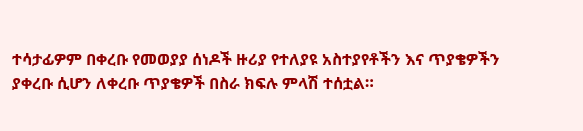ተሳታፊዎም በቀረቡ የመወያያ ሰነዶች ዙሪያ የተለያዩ አስተያየቶችን እና ጥያቄዎችን ያቀረቡ ሲሆን ለቀረቡ ጥያቄዎች በስራ ክፍሉ ምላሽ ተሰቷል።